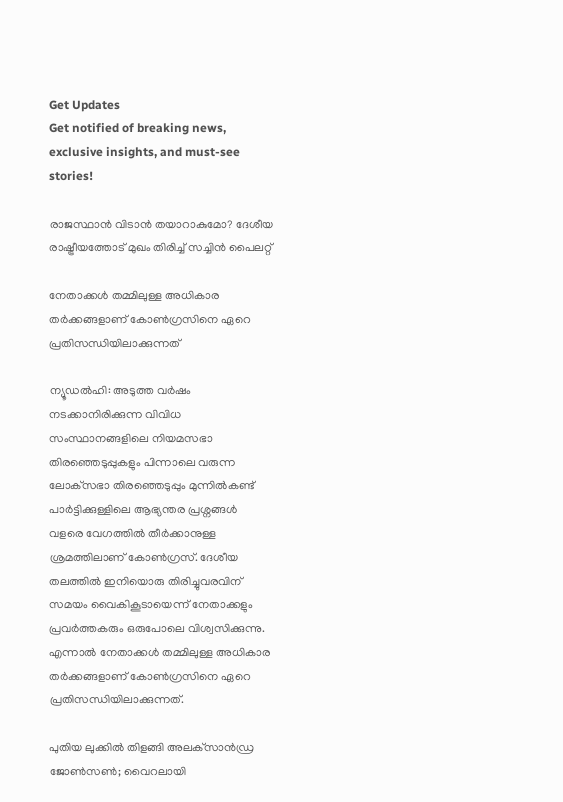Get Updates
Get notified of breaking news, exclusive insights, and must-see stories!

രാജസ്ഥാൻ വിടാൻ തയാറാകുമോ? ദേശീയ രാഷ്ട്രീയത്തോട് മുഖം തിരിച്ച് സച്ചിൻ പൈലറ്റ്

നേതാക്കൾ തമ്മിലുള്ള അധികാര തർക്കങ്ങളാണ് കോൺഗ്രസിനെ ഏറെ പ്രതിസന്ധിയിലാക്കുന്നത്

ന്യൂഡൽഹി: അടുത്ത വർഷം നടക്കാനിരിക്കുന്ന വിവിധ സംസ്ഥാനങ്ങളിലെ നിയമസഭാ തിരഞ്ഞെടുപ്പുകളും പിന്നാലെ വരുന്ന ലോക്‌സഭാ തിരഞ്ഞെടുപ്പും മുന്നിൽകണ്ട് പാർട്ടിക്കുള്ളിലെ ആഭ്യന്തര പ്രശ്നങ്ങൾ വളരെ വേഗത്തിൽ തീർക്കാനുള്ള ശ്രമത്തിലാണ് കോൺഗ്രസ്. ദേശീയ തലത്തിൽ ഇനിയൊരു തിരിച്ചുവരവിന് സമയം വൈകികൂടായെന്ന് നേതാക്കളും പ്രവർത്തകരും ഒരുപോലെ വിശ്വസിക്കുന്നു. എന്നാൽ നേതാക്കൾ തമ്മിലുള്ള അധികാര തർക്കങ്ങളാണ് കോൺഗ്രസിനെ ഏറെ പ്രതിസന്ധിയിലാക്കുന്നത്.

പുതിയ ലുക്കില്‍ തിളങ്ങി അലക്‌സാന്‍ഡ്ര ജോണ്‍സണ്‍; വൈറലായി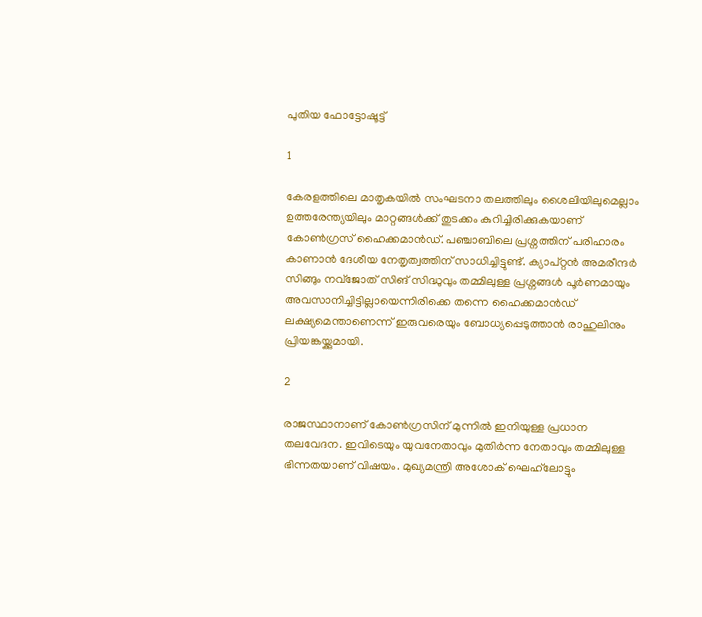പുതിയ ഫോട്ടോഷൂട്ട്

1

കേരളത്തിലെ മാതൃകയിൽ സംഘടനാ തലത്തിലും ശൈലിയിലുമെല്ലാം ഉത്തരേന്ത്യയിലും മാറ്റങ്ങൾക്ക് തുടക്കം കുറിച്ചിരിക്കുകയാണ് കോൺഗ്രസ് ഹൈക്കമാൻഡ്. പഞ്ചാബിലെ പ്രശ്നത്തിന് പരിഹാരം കാണാൻ ദേശീയ നേതൃത്വത്തിന് സാധിച്ചിട്ടുണ്ട്. ക്യാപ്റ്റൻ അമരീന്ദർ സിങ്ങും നവ്ജോത് സിങ് സിദ്ധുവും തമ്മിലുള്ള പ്രശ്നങ്ങൾ പൂർണമായും അവസാനിച്ചിട്ടില്ലായെന്നിരിക്കെ തന്നെ ഹൈക്കമാൻഡ് ലക്ഷ്യമെന്താണെന്ന് ഇരുവരെയും ബോധ്യപ്പെടുത്താൻ രാഹുലിനും പ്രിയങ്കയ്ക്കുമായി.

2

രാജസ്ഥാനാണ് കോൺഗ്രസിന് മുന്നിൽ ഇനിയുള്ള പ്രധാന തലവേദന. ഇവിടെയും യുവനേതാവും മുതിർന്ന നേതാവും തമ്മിലുള്ള ഭിന്നതയാണ് വിഷയം. മുഖ്യമന്ത്രി അശോക് ഘെഹ്‌ലോട്ടും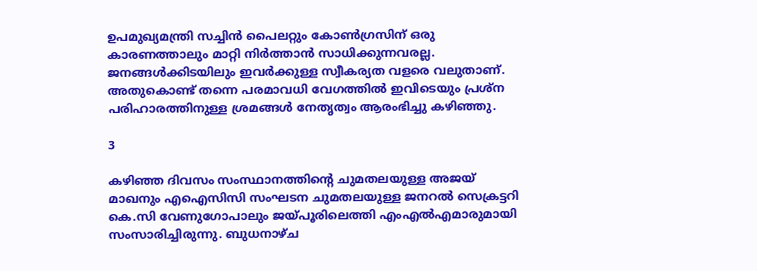ഉപമുഖ്യമന്ത്രി സച്ചിൻ പൈലറ്റും കോൺഗ്രസിന് ഒരു കാരണത്താലും മാറ്റി നിർത്താൻ സാധിക്കുന്നവരല്ല. ജനങ്ങൾക്കിടയിലും ഇവർക്കുള്ള സ്വീകര്യത വളരെ വലുതാണ്. അതുകൊണ്ട് തന്നെ പരമാവധി വേഗത്തിൽ ഇവിടെയും പ്രശ്ന പരിഹാരത്തിനുള്ള ശ്രമങ്ങൾ നേതൃത്വം ആരംഭിച്ചു കഴിഞ്ഞു.

3

കഴിഞ്ഞ ദിവസം സംസ്ഥാനത്തിന്റെ ചുമതലയുള്ള അജയ് മാഖനും എഐസിസി സംഘടന ചുമതലയുള്ള ജനറൽ സെക്രട്ടറി കെ.സി വേണുഗോപാലും ജയ്പൂരിലെത്തി എംഎൽഎമാരുമായി സംസാരിച്ചിരുന്നു. ബുധനാഴ്ച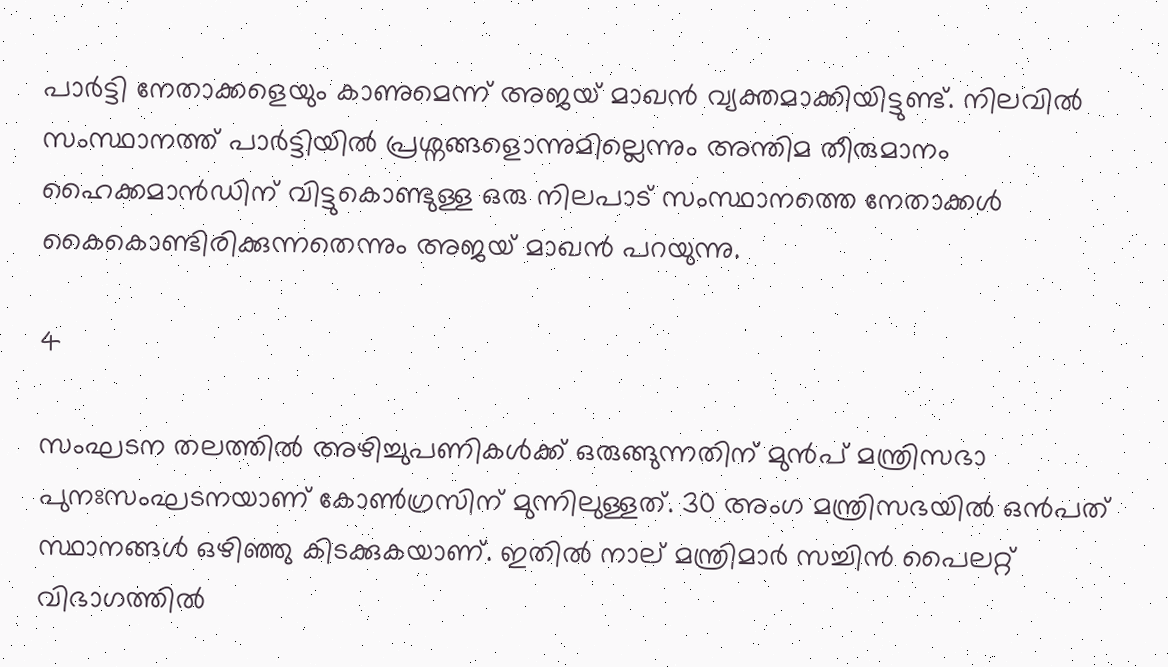പാർട്ടി നേതാക്കളെയും കാണുമെന്ന് അജയ് മാഖൻ വ്യക്തമാക്കിയിട്ടുണ്ട്. നിലവിൽ സംസ്ഥാനത്ത് പാർട്ടിയിൽ പ്രശ്നങ്ങളൊന്നുമില്ലെന്നും അന്തിമ തീരുമാനം ഹൈക്കമാൻഡിന് വിട്ടുകൊണ്ടുള്ള ഒരു നിലപാട് സംസ്ഥാനത്തെ നേതാക്കൾ കൈകൊണ്ടിരിക്കുന്നതെന്നും അജയ് മാഖൻ പറയുന്നു.

4

സംഘടന തലത്തിൽ അഴിച്ചുപണികൾക്ക് ഒരുങ്ങുന്നതിന് മുൻപ് മന്ത്രിസഭാ പുനഃസംഘടനയാണ് കോൺഗ്രസിന് മുന്നിലുള്ളത്. 30 അംഗ മന്ത്രിസഭയിൽ ഒൻപത് സ്ഥാനങ്ങൾ ഒഴിഞ്ഞു കിടക്കുകയാണ്. ഇതിൽ നാല് മന്ത്രിമാർ സച്ചിൻ പൈലറ്റ് വിഭാഗത്തിൽ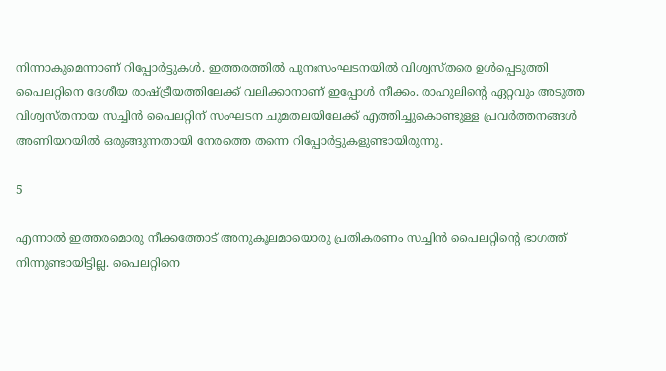നിന്നാകുമെന്നാണ് റിപ്പോർട്ടുകൾ. ഇത്തരത്തിൽ പുനഃസംഘടനയിൽ വിശ്വസ്തരെ ഉൾപ്പെടുത്തി പൈലറ്റിനെ ദേശീയ രാഷ്ട്രീയത്തിലേക്ക് വലിക്കാനാണ് ഇപ്പോൾ നീക്കം. രാഹുലിന്റെ ഏറ്റവും അടുത്ത വിശ്വസ്തനായ സച്ചിൻ പൈലറ്റിന് സംഘടന ചുമതലയിലേക്ക് എത്തിച്ചുകൊണ്ടുള്ള പ്രവർത്തനങ്ങൾ അണിയറയിൽ ഒരുങ്ങുന്നതായി നേരത്തെ തന്നെ റിപ്പോർട്ടുകളുണ്ടായിരുന്നു.

5

എന്നാൽ ഇത്തരമൊരു നീക്കത്തോട് അനുകൂലമായൊരു പ്രതികരണം സച്ചിൻ പൈലറ്റിന്റെ ഭാഗത്ത് നിന്നുണ്ടായിട്ടില്ല. പൈലറ്റിനെ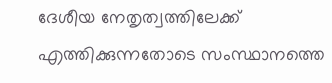ദേശീയ നേതൃത്വത്തിലേക്ക് എത്തിക്കുന്നതോടെ സംസ്ഥാനത്തെ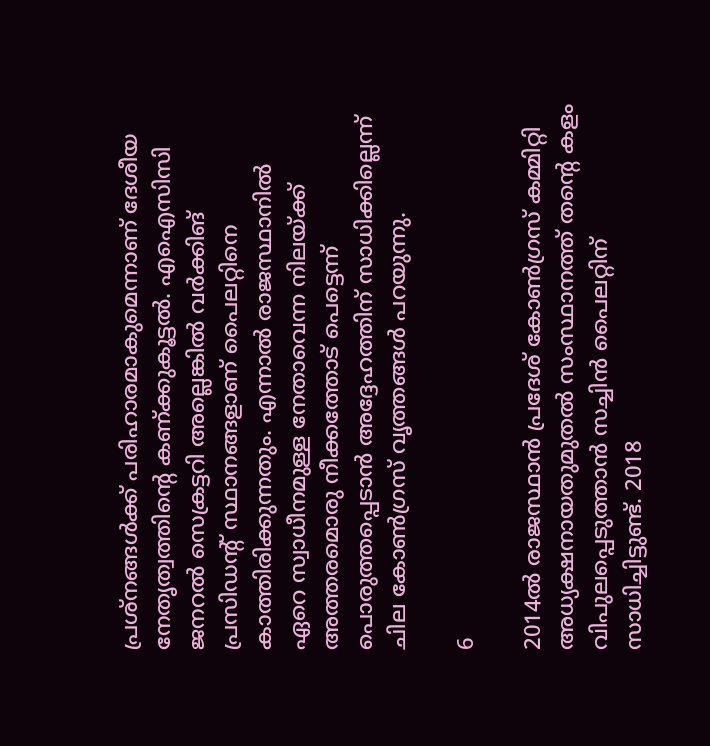പ്രശ്നങ്ങൾക്ക് പരിഹാരമാകുമെന്നാണ് ദേശീയ നേതൃത്വത്തിന്റെ കണ്ക്കുകൂട്ടൽ. എഐസിസി ജനറൽ സെക്രട്ടറി അല്ലെങ്കിൽ വർക്കിങ് പ്രസിഡന്റ് സ്ഥാനങ്ങളാണ് പൈലറ്റിനെ കാത്തിരിക്കുന്നതും. എന്നാൽ രാജസ്ഥാനിൽ ഏറെ സ്വാധീനമുള്ള നേതാവെന്ന നിലയ്ക്ക് അത്തരമൊരു നീക്കത്തോട് പെട്ടെന്ന് പൊരുത്തപ്പെടാൻ അദ്ദേഹത്തിന് സാധിക്കില്ലെന്ന് ചില കോൺഗ്രസ് വൃത്തങ്ങൾ പറയുന്നു.

6

2014ൽ രാജസ്ഥാൻ പ്രദേശ് കോൺഗ്രസ് കമ്മിറ്റി അധ്യക്ഷനായതുമുതൽ സംസ്ഥാനത്ത് തന്റെ കളം വിപുലപ്പെടുത്താൻ സച്ചിൻ പൈലറ്റിന് സാധിച്ചിട്ടുണ്ട്. 2018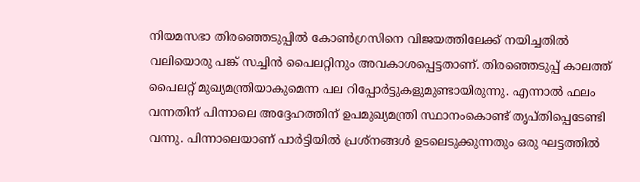നിയമസഭാ തിരഞ്ഞെടുപ്പിൽ കോൺഗ്രസിനെ വിജയത്തിലേക്ക് നയിച്ചതിൽ വലിയൊരു പങ്ക് സച്ചിൻ പൈലറ്റിനും അവകാശപ്പെട്ടതാണ്. തിരഞ്ഞെടുപ്പ് കാലത്ത് പൈലറ്റ് മുഖ്യമന്ത്രിയാകുമെന്ന പല റിപ്പോർട്ടുകളുമുണ്ടായിരുന്നു. എന്നാൽ ഫലം വന്നതിന് പിന്നാലെ അദ്ദേഹത്തിന് ഉപമുഖ്യമന്ത്രി സ്ഥാനംകൊണ്ട് തൃപ്തിപ്പെടേണ്ടി വന്നു. പിന്നാലെയാണ് പാർട്ടിയിൽ പ്രശ്നങ്ങൾ ഉടലെടുക്കുന്നതും ഒരു ഘട്ടത്തിൽ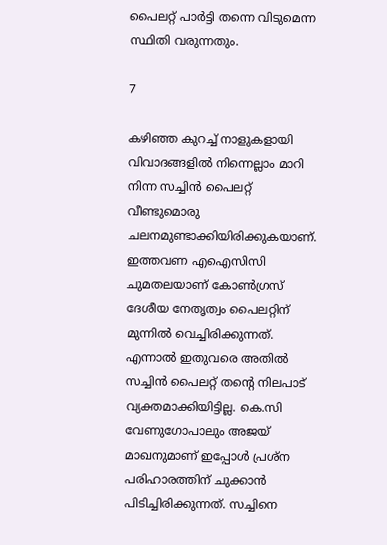പൈലറ്റ് പാർട്ടി തന്നെ വിടുമെന്ന സ്ഥിതി വരുന്നതും.

7

കഴിഞ്ഞ കുറച്ച് നാളുകളായി വിവാദങ്ങളിൽ നിന്നെല്ലാം മാറി നിന്ന സച്ചിൻ പൈലറ്റ് വീണ്ടുമൊരു ചലനമുണ്ടാക്കിയിരിക്കുകയാണ്. ഇത്തവണ എഐസിസി ചുമതലയാണ് കോൺഗ്രസ് ദേശീയ നേതൃത്വം പൈലറ്റിന് മുന്നിൽ വെച്ചിരിക്കുന്നത്. എന്നാൽ ഇതുവരെ അതിൽ സച്ചിൻ പൈലറ്റ് തന്റെ നിലപാട് വ്യക്തമാക്കിയിട്ടില്ല. കെ.സി വേണുഗോപാലും അജയ് മാഖനുമാണ് ഇപ്പോൾ പ്രശ്ന പരിഹാരത്തിന് ചുക്കാൻ പിടിച്ചിരിക്കുന്നത്. സച്ചിനെ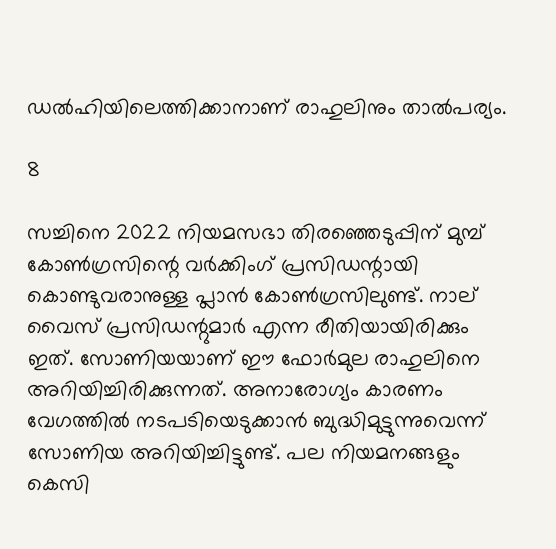ഡൽഹിയിലെത്തിക്കാനാണ് രാഹുലിനും താൽപര്യം.

8

സച്ചിനെ 2022 നിയമസഭാ തിരഞ്ഞെടുപ്പിന് മുമ്പ് കോണ്‍ഗ്രസിന്റെ വര്‍ക്കിംഗ് പ്രസിഡന്റായി കൊണ്ടുവരാനുള്ള പ്ലാന്‍ കോണ്‍ഗ്രസിലുണ്ട്. നാല് വൈസ് പ്രസിഡന്റുമാര്‍ എന്ന രീതിയായിരിക്കും ഇത്. സോണിയയാണ് ഈ ഫോര്‍മുല രാഹുലിനെ അറിയിച്ചിരിക്കുന്നത്. അനാരോഗ്യം കാരണം വേഗത്തില്‍ നടപടിയെടുക്കാന്‍ ബുദ്ധിമുട്ടുന്നുവെന്ന് സോണിയ അറിയിച്ചിട്ടുണ്ട്. പല നിയമനങ്ങളും കെസി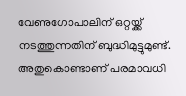വേണുഗോപാലിന് ഒറ്റയ്ക്ക് നടത്തുന്നതിന് ബുദ്ധിമുട്ടുമുണ്ട്. അതുകൊണ്ടാണ് പരമാവധി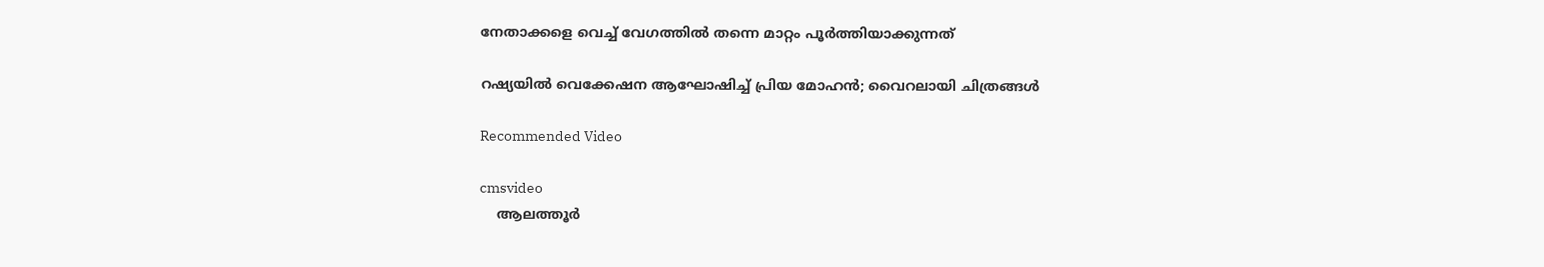നേതാക്കളെ വെച്ച് വേഗത്തില്‍ തന്നെ മാറ്റം പൂര്‍ത്തിയാക്കുന്നത്

റഷ്യയിൽ വെക്കേഷന ആഘോഷിച്ച് പ്രിയ മോഹൻ; വൈറലായി ചിത്രങ്ങൾ

Recommended Video

cmsvideo
    ആലത്തൂർ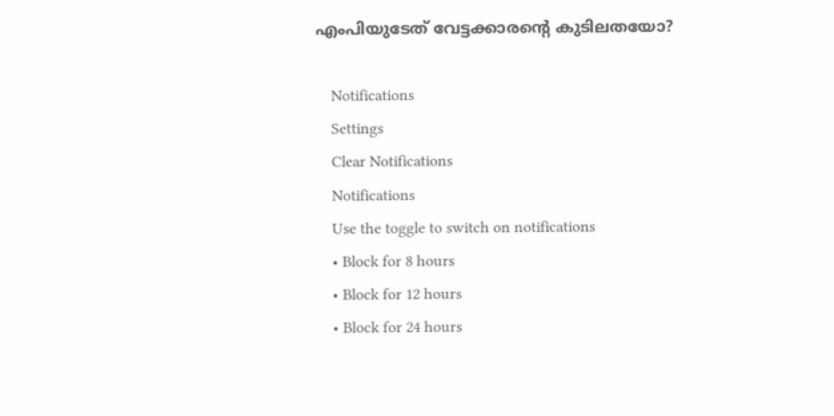എംപിയുടേത് വേട്ടക്കാരന്റെ കുടിലതയോ?

    Notifications
    Settings
    Clear Notifications
    Notifications
    Use the toggle to switch on notifications
    • Block for 8 hours
    • Block for 12 hours
    • Block for 24 hours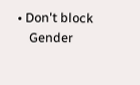• Don't block
    Gender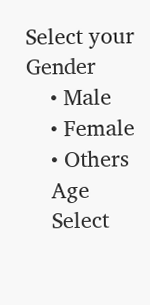Select your Gender
    • Male
    • Female
    • Others
    Age
    Select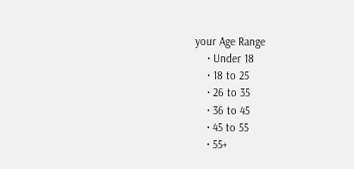your Age Range
    • Under 18
    • 18 to 25
    • 26 to 35
    • 36 to 45
    • 45 to 55
    • 55+